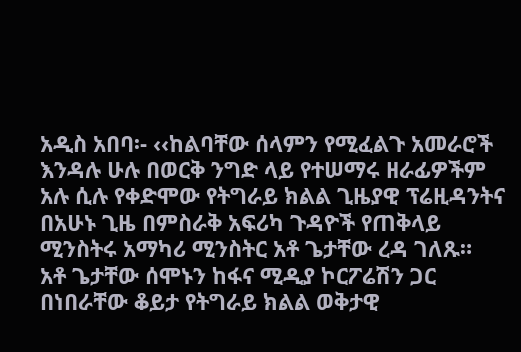አዲስ አበባ፡- ‹‹ከልባቸው ሰላምን የሚፈልጉ አመራሮች እንዳሉ ሁሉ በወርቅ ንግድ ላይ የተሠማሩ ዘራፊዎችም አሉ ሲሉ የቀድሞው የትግራይ ክልል ጊዜያዊ ፕሬዚዳንትና በአሁኑ ጊዜ በምስራቅ አፍሪካ ጉዳዮች የጠቅላይ ሚንስትሩ አማካሪ ሚንስትር አቶ ጌታቸው ረዳ ገለጹ።
አቶ ጌታቸው ሰሞኑን ከፋና ሚዲያ ኮርፖሬሽን ጋር በነበራቸው ቆይታ የትግራይ ክልል ወቅታዊ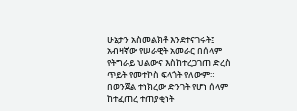ሁኔታን አስመልክቶ እንደተናገሩት፤ አብዛኛው የሠራዊት አመራር በሰላም የትግራይ ህልውና እስከተረጋገጠ ድረስ ጥይት የመተኮስ ፍላጎት የለውም። በወንጀል ተነክረው ድንገት የሆነ ሰላም ከተፈጠረ ተጠያቂነት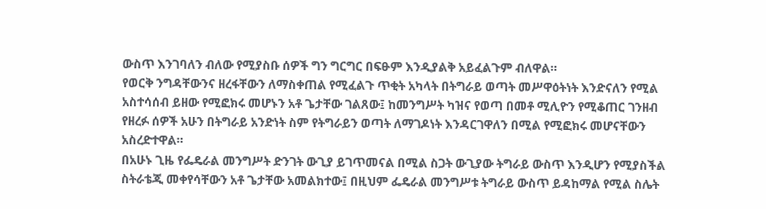ውስጥ እንገባለን ብለው የሚያስቡ ሰዎች ግን ግርግር በፍፁም እንዲያልቅ አይፈልጉም ብለዋል።
የወርቅ ንግዳቸውንና ዘረፋቸውን ለማስቀጠል የሚፈልጉ ጥቂት አካላት በትግራይ ወጣት መሥዋዕትነት እንድናለን የሚል አስተሳሰብ ይዘው የሚፎክሩ መሆኑን አቶ ጌታቸው ገልጸው፤ ከመንግሥት ካዝና የወጣ በመቶ ሚሊዮን የሚቆጠር ገንዘብ የዘረፉ ሰዎች አሁን በትግራይ አንድነት ስም የትግራይን ወጣት ለማገዶነት እንዳርገዋለን በሚል የሚፎክሩ መሆናቸውን አስረድተዋል።
በአሁኑ ጊዜ የፌዴራል መንግሥት ድንገት ውጊያ ይገጥመናል በሚል ስጋት ውጊያው ትግራይ ውስጥ እንዲሆን የሚያስችል ስትራቴጂ መቀየሳቸውን አቶ ጌታቸው አመልክተው፤ በዚህም ፌዴራል መንግሥቱ ትግራይ ውስጥ ይዳከማል የሚል ስሌት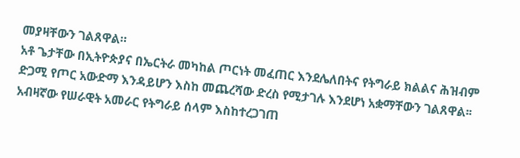መያዛቸውን ገልጸዋል።
አቶ ጌታቸው በኢትዮጵያና በኤርትራ መካከል ጦርነት መፈጠር እንደሌለበትና የትግራይ ክልልና ሕዝብም ድጋሚ የጦር አውድማ እንዳይሆን እስከ መጨረሻው ድረስ የሚታገሉ እንደሆነ አቋማቸውን ገልጸዋል፡፡
አብዛኛው የሠራዊት አመራር የትግራይ ሰላም እስከተረጋገጠ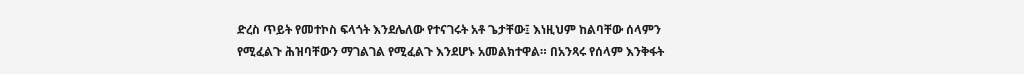ድረስ ጥይት የመተኮስ ፍላጎት እንደሌለው የተናገሩት አቶ ጌታቸው፤ እነዚህም ከልባቸው ሰላምን የሚፈልጉ ሕዝባቸውን ማገልገል የሚፈልጉ እንደሆኑ አመልክተዋል። በአንጻሩ የሰላም እንቅፋት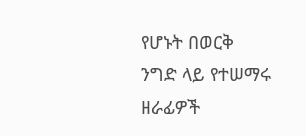የሆኑት በወርቅ ንግድ ላይ የተሠማሩ ዘራፊዎች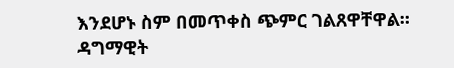እንደሆኑ ስም በመጥቀስ ጭምር ገልጸዋቸዋል።
ዳግማዊት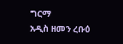ግርማ
አዲስ ዘመን ረቡዕ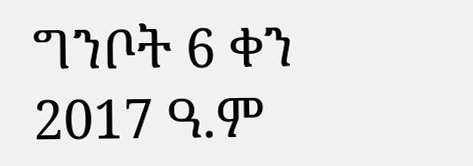ግንቦት 6 ቀን 2017 ዓ.ም